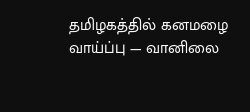தமிழகத்தில் கனமழை வாய்ப்பு — வானிலை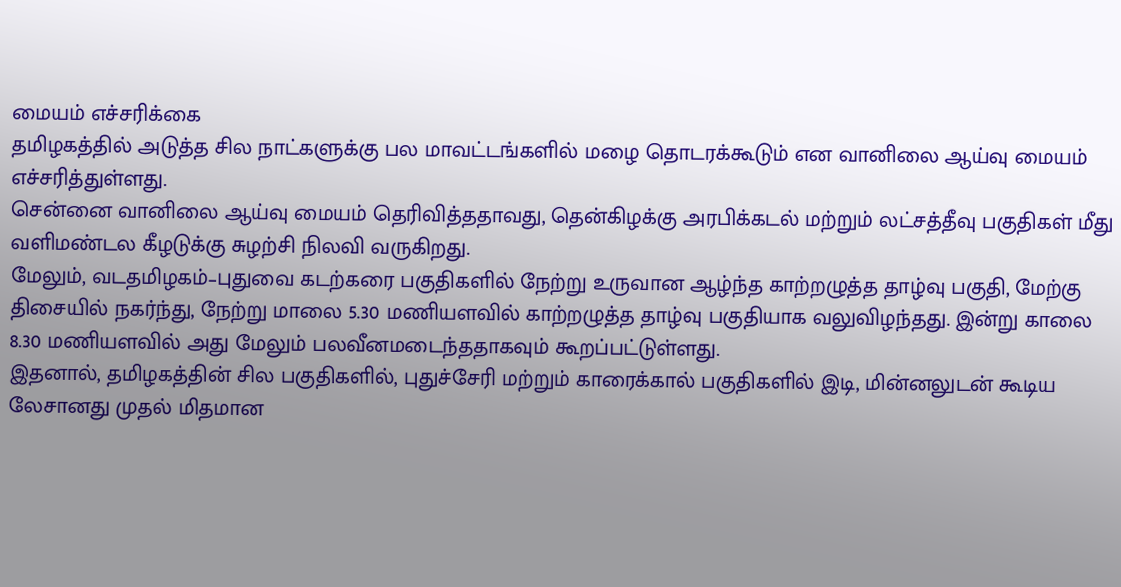மையம் எச்சரிக்கை
தமிழகத்தில் அடுத்த சில நாட்களுக்கு பல மாவட்டங்களில் மழை தொடரக்கூடும் என வானிலை ஆய்வு மையம் எச்சரித்துள்ளது.
சென்னை வானிலை ஆய்வு மையம் தெரிவித்ததாவது, தென்கிழக்கு அரபிக்கடல் மற்றும் லட்சத்தீவு பகுதிகள் மீது வளிமண்டல கீழடுக்கு சுழற்சி நிலவி வருகிறது.
மேலும், வடதமிழகம்–புதுவை கடற்கரை பகுதிகளில் நேற்று உருவான ஆழ்ந்த காற்றழுத்த தாழ்வு பகுதி, மேற்கு திசையில் நகர்ந்து, நேற்று மாலை 5.30 மணியளவில் காற்றழுத்த தாழ்வு பகுதியாக வலுவிழந்தது. இன்று காலை 8.30 மணியளவில் அது மேலும் பலவீனமடைந்ததாகவும் கூறப்பட்டுள்ளது.
இதனால், தமிழகத்தின் சில பகுதிகளில், புதுச்சேரி மற்றும் காரைக்கால் பகுதிகளில் இடி, மின்னலுடன் கூடிய லேசானது முதல் மிதமான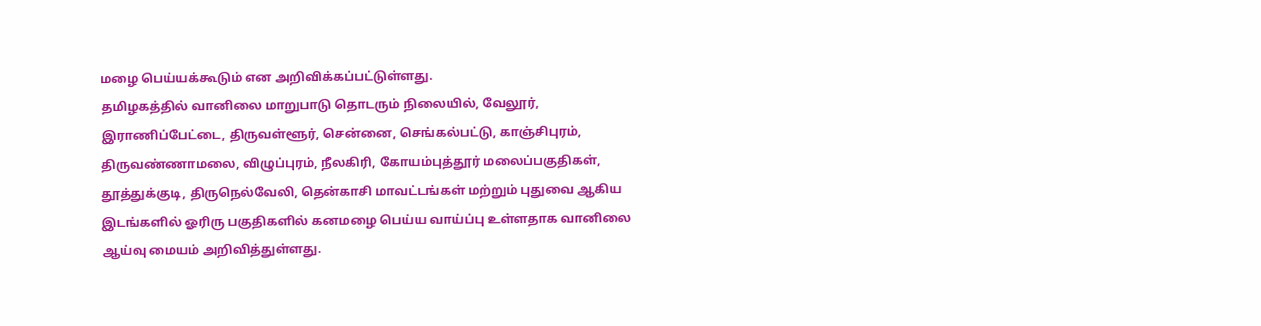மழை பெய்யக்கூடும் என அறிவிக்கப்பட்டுள்ளது.
தமிழகத்தில் வானிலை மாறுபாடு தொடரும் நிலையில், வேலூர், இராணிப்பேட்டை, திருவள்ளூர், சென்னை, செங்கல்பட்டு, காஞ்சிபுரம், திருவண்ணாமலை, விழுப்புரம், நீலகிரி, கோயம்புத்தூர் மலைப்பகுதிகள், தூத்துக்குடி, திருநெல்வேலி, தென்காசி மாவட்டங்கள் மற்றும் புதுவை ஆகிய இடங்களில் ஓரிரு பகுதிகளில் கனமழை பெய்ய வாய்ப்பு உள்ளதாக வானிலை ஆய்வு மையம் அறிவித்துள்ளது.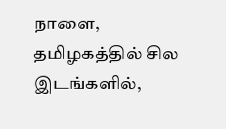நாளை, தமிழகத்தில் சில இடங்களில்,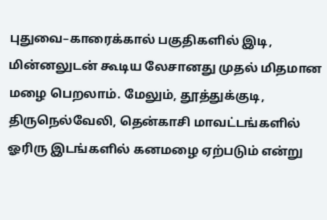புதுவை–காரைக்கால் பகுதிகளில் இடி, மின்னலுடன் கூடிய லேசானது முதல் மிதமான மழை பெறலாம். மேலும், தூத்துக்குடி, திருநெல்வேலி, தென்காசி மாவட்டங்களில் ஓரிரு இடங்களில் கனமழை ஏற்படும் என்று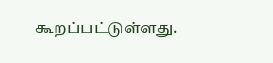கூறப்பட்டுள்ளது.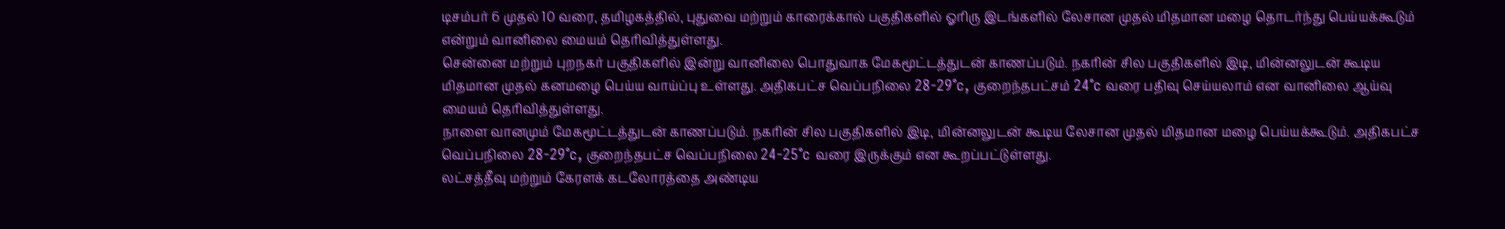டிசம்பர் 6 முதல் 10 வரை, தமிழகத்தில், புதுவை மற்றும் காரைக்கால் பகுதிகளில் ஓரிரு இடங்களில் லேசான முதல் மிதமான மழை தொடர்ந்து பெய்யக்கூடும் என்றும் வானிலை மையம் தெரிவித்துள்ளது.
சென்னை மற்றும் புறநகர் பகுதிகளில் இன்று வானிலை பொதுவாக மேகமூட்டத்துடன் காணப்படும். நகரின் சில பகுதிகளில் இடி, மின்னலுடன் கூடிய மிதமான முதல் கனமழை பெய்ய வாய்ப்பு உள்ளது. அதிகபட்ச வெப்பநிலை 28-29°c, குறைந்தபட்சம் 24°c வரை பதிவு செய்யலாம் என வானிலை ஆய்வு மையம் தெரிவித்துள்ளது.
நாளை வானமும் மேகமூட்டத்துடன் காணப்படும். நகரின் சில பகுதிகளில் இடி, மின்னலுடன் கூடிய லேசான முதல் மிதமான மழை பெய்யக்கூடும். அதிகபட்ச வெப்பநிலை 28-29°c, குறைந்தபட்ச வெப்பநிலை 24-25°c வரை இருக்கும் என கூறப்பட்டுள்ளது.
லட்சத்தீவு மற்றும் கேரளக் கடலோரத்தை அண்டிய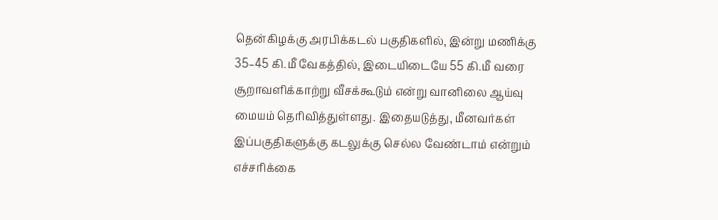தென்கிழக்கு அரபிக்கடல் பகுதிகளில், இன்று மணிக்கு 35–45 கி.மீ வேகத்தில், இடையிடையே 55 கி.மீ வரை சூறாவளிக்காற்று வீசக்கூடும் என்று வானிலை ஆய்வு மையம் தெரிவித்துள்ளது. இதையடுத்து, மீனவர்கள் இப்பகுதிகளுக்கு கடலுக்கு செல்ல வேண்டாம் என்றும் எச்சரிக்கை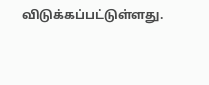விடுக்கப்பட்டுள்ளது.